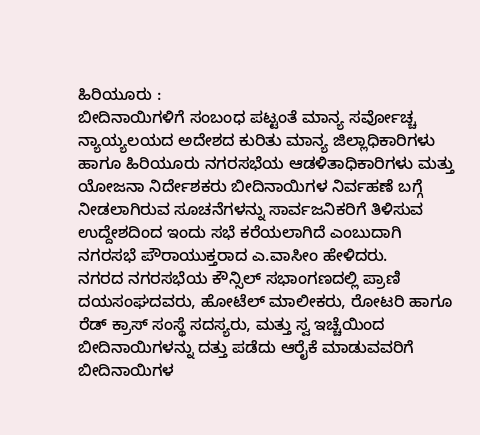ಹಿರಿಯೂರು :
ಬೀದಿನಾಯಿಗಳಿಗೆ ಸಂಬಂಧ ಪಟ್ಟಂತೆ ಮಾನ್ಯ ಸರ್ವೋಚ್ಚ ನ್ಯಾಯ್ಯಲಯದ ಅದೇಶದ ಕುರಿತು ಮಾನ್ಯ ಜಿಲ್ಲಾಧಿಕಾರಿಗಳು ಹಾಗೂ ಹಿರಿಯೂರು ನಗರಸಭೆಯ ಆಡಳಿತಾಧಿಕಾರಿಗಳು ಮತ್ತು ಯೋಜನಾ ನಿರ್ದೇಶಕರು ಬೀದಿನಾಯಿಗಳ ನಿರ್ವಹಣೆ ಬಗ್ಗೆ ನೀಡಲಾಗಿರುವ ಸೂಚನೆಗಳನ್ನು ಸಾರ್ವಜನಿಕರಿಗೆ ತಿಳಿಸುವ ಉದ್ದೇಶದಿಂದ ಇಂದು ಸಭೆ ಕರೆಯಲಾಗಿದೆ ಎಂಬುದಾಗಿ ನಗರಸಭೆ ಪೌರಾಯುಕ್ತರಾದ ಎ.ವಾಸೀಂ ಹೇಳಿದರು.
ನಗರದ ನಗರಸಭೆಯ ಕೌನ್ಸಿಲ್ ಸಭಾಂಗಣದಲ್ಲಿ ಪ್ರಾಣಿ ದಯಸಂಘದವರು, ಹೋಟೆಲ್ ಮಾಲೀಕರು, ರೋಟರಿ ಹಾಗೂ ರೆಡ್ ಕ್ರಾಸ್ ಸಂಸ್ಥೆ ಸದಸ್ಯರು, ಮತ್ತು ಸ್ವ ಇಚ್ಚೆಯಿಂದ ಬೀದಿನಾಯಿಗಳನ್ನು ದತ್ತು ಪಡೆದು ಆರೈಕೆ ಮಾಡುವವರಿಗೆ ಬೀದಿನಾಯಿಗಳ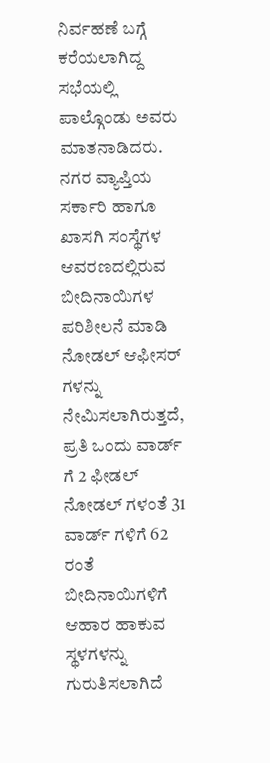ನಿರ್ವಹಣೆ ಬಗ್ಗೆ ಕರೆಯಲಾಗಿದ್ದ ಸಭೆಯಲ್ಲಿ ಪಾಲ್ಗೊಂಡು ಅವರು ಮಾತನಾಡಿದರು.
ನಗರ ವ್ಯಾಪ್ತಿಯ ಸರ್ಕಾರಿ ಹಾಗೂ ಖಾಸಗಿ ಸಂಸ್ಥೆಗಳ ಆವರಣದಲ್ಲಿರುವ ಬೀದಿನಾಯಿಗಳ ಪರಿಶೀಲನೆ ಮಾಡಿ ನೋಡಲ್ ಆಫೀಸರ್ ಗಳನ್ನು ನೇಮಿಸಲಾಗಿರುತ್ತದೆ, ಪ್ರತಿ ಒಂದು ವಾರ್ಡ್ ಗೆ 2 ಫೀಡಲ್ ನೋಡಲ್ ಗಳಂತೆ 31 ವಾರ್ಡ್ ಗಳಿಗೆ 62 ರಂತೆ ಬೀದಿನಾಯಿಗಳಿಗೆ ಆಹಾರ ಹಾಕುವ ಸ್ಥಳಗಳನ್ನು ಗುರುತಿಸಲಾಗಿದೆ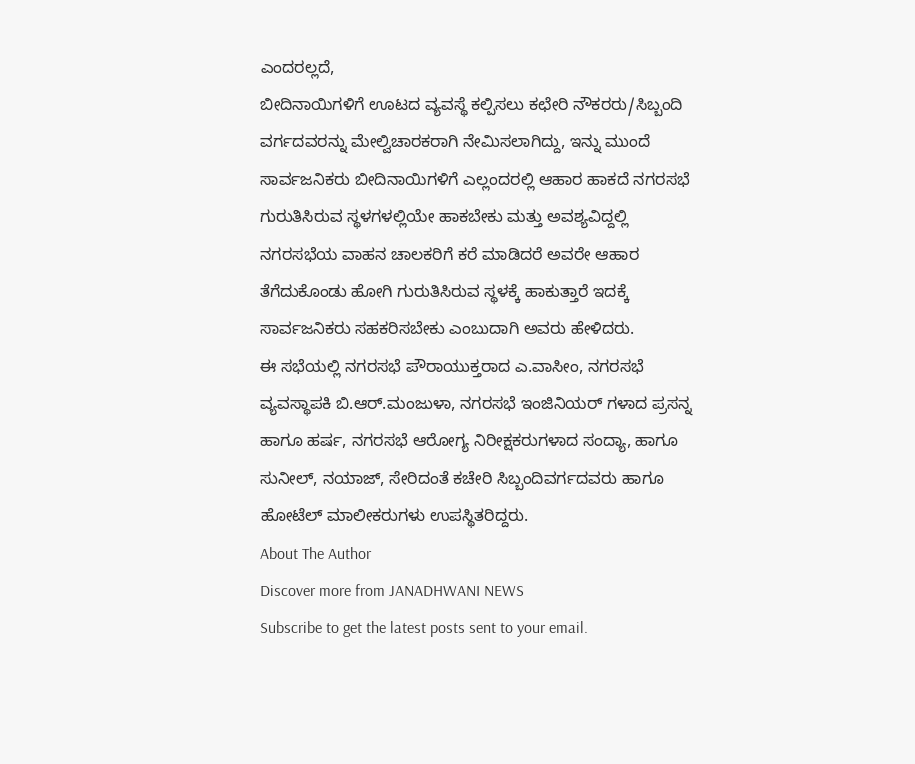ಎಂದರಲ್ಲದೆ,
ಬೀದಿನಾಯಿಗಳಿಗೆ ಊಟದ ವ್ಯವಸ್ಥೆ ಕಲ್ಪಿಸಲು ಕಛೇರಿ ನೌಕರರು/ಸಿಬ್ಬಂದಿ ವರ್ಗದವರನ್ನು ಮೇಲ್ವಿಚಾರಕರಾಗಿ ನೇಮಿಸಲಾಗಿದ್ದು, ಇನ್ನು ಮುಂದೆ ಸಾರ್ವಜನಿಕರು ಬೀದಿನಾಯಿಗಳಿಗೆ ಎಲ್ಲಂದರಲ್ಲಿ ಆಹಾರ ಹಾಕದೆ ನಗರಸಭೆ ಗುರುತಿಸಿರುವ ಸ್ಥಳಗಳಲ್ಲಿಯೇ ಹಾಕಬೇಕು ಮತ್ತು ಅವಶ್ಯವಿದ್ದಲ್ಲಿ ನಗರಸಭೆಯ ವಾಹನ ಚಾಲಕರಿಗೆ ಕರೆ ಮಾಡಿದರೆ ಅವರೇ ಆಹಾರ ತೆಗೆದುಕೊಂಡು ಹೋಗಿ ಗುರುತಿಸಿರುವ ಸ್ಥಳಕ್ಕೆ ಹಾಕುತ್ತಾರೆ ಇದಕ್ಕೆ ಸಾರ್ವಜನಿಕರು ಸಹಕರಿಸಬೇಕು ಎಂಬುದಾಗಿ ಅವರು ಹೇಳಿದರು.
ಈ ಸಭೆಯಲ್ಲಿ ನಗರಸಭೆ ಪೌರಾಯುಕ್ತರಾದ ಎ.ವಾಸೀಂ, ನಗರಸಭೆ ವ್ಯವಸ್ಥಾಪಕಿ ಬಿ.ಆರ್.ಮಂಜುಳಾ, ನಗರಸಭೆ ಇಂಜಿನಿಯರ್ ಗಳಾದ ಪ್ರಸನ್ನ ಹಾಗೂ ಹರ್ಷ, ನಗರಸಭೆ ಆರೋಗ್ಯ ನಿರೀಕ್ಷಕರುಗಳಾದ ಸಂದ್ಯಾ, ಹಾಗೂ ಸುನೀಲ್, ನಯಾಜ್, ಸೇರಿದಂತೆ ಕಚೇರಿ ಸಿಬ್ಬಂದಿವರ್ಗದವರು ಹಾಗೂ ಹೋಟೆಲ್ ಮಾಲೀಕರುಗಳು ಉಪಸ್ಥಿತರಿದ್ದರು.
About The Author
Discover more from JANADHWANI NEWS
Subscribe to get the latest posts sent to your email.